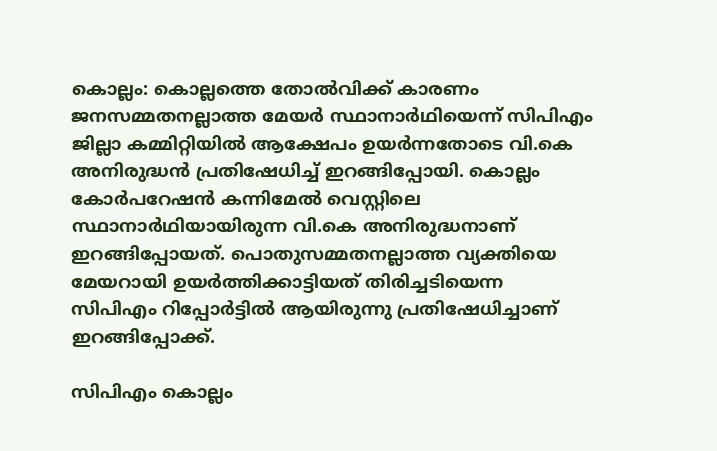കൊല്ലം: കൊല്ലത്തെ തോല്‍വിക്ക് കാരണം ജനസമ്മതനല്ലാത്ത മേയര്‍ സ്ഥാനാര്‍ഥിയെന്ന് സിപിഎം ജില്ലാ കമ്മിറ്റിയില്‍ ആക്ഷേപം ഉയര്‍ന്നതോടെ വി.കെ അനിരുദ്ധന്‍ പ്രതിഷേധിച്ച് ഇറങ്ങിപ്പോയി. കൊല്ലം കോര്‍പറേഷന്‍ കന്നിമേല്‍ വെസ്റ്റിലെ സ്ഥാനാര്‍ഥിയായിരുന്ന വി.കെ അനിരുദ്ധനാണ് ഇറങ്ങിപ്പോയത്. പൊതുസമ്മതനല്ലാത്ത വ്യക്തിയെ മേയറായി ഉയര്‍ത്തിക്കാട്ടിയത് തിരിച്ചടിയെന്ന സിപിഎം റിപ്പോര്‍ട്ടില്‍ ആയിരുന്നു പ്രതിഷേധിച്ചാണ് ഇറങ്ങിപ്പോക്ക്.

സിപിഎം കൊല്ലം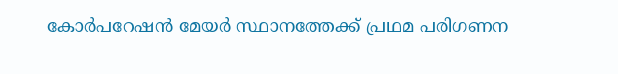കോര്‍പറേഷന്‍ മേയര്‍ സ്ഥാനത്തേക്ക് പ്രഥമ പരിഗണന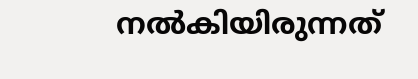നല്‍കിയിരുന്നത്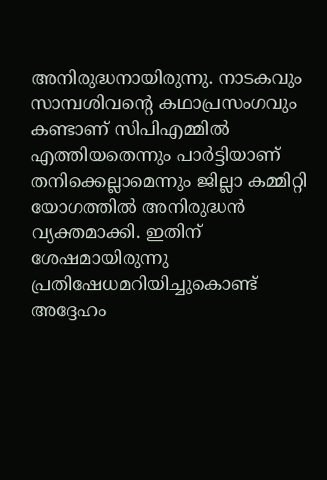അനിരുദ്ധനായിരുന്നു. നാടകവും സാമ്പശിവന്റെ കഥാപ്രസംഗവും കണ്ടാണ് സിപിഎമ്മില്‍ എത്തിയതെന്നും പാര്‍ട്ടിയാണ് തനിക്കെല്ലാമെന്നും ജില്ലാ കമ്മിറ്റി യോഗത്തില്‍ അനിരുദ്ധന്‍ വ്യക്തമാക്കി. ഇതിന് ശേഷമായിരുന്നു പ്രതിഷേധമറിയിച്ചുകൊണ്ട് അദ്ദേഹം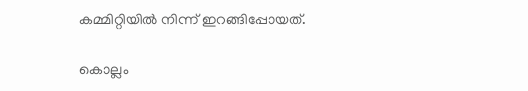കമ്മിറ്റിയില്‍ നിന്ന് ഇറങ്ങിപ്പോയത്.

കൊല്ലം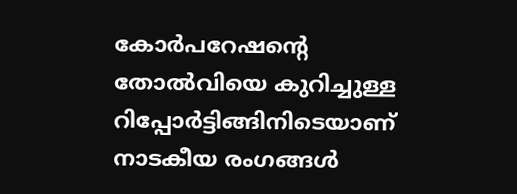കോര്‍പറേഷന്റെ തോല്‍വിയെ കുറിച്ചുള്ള റിപ്പോര്‍ട്ടിങ്ങിനിടെയാണ് നാടകീയ രംഗങ്ങള്‍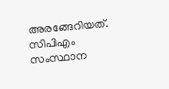അരങ്ങേറിയത്. സിപിഎം സംസ്ഥാന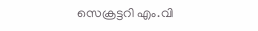സെക്രട്ടറി എം.വി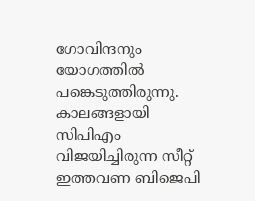ഗോവിന്ദനും യോഗത്തില്‍ പങ്കെടുത്തിരുന്നു. കാലങ്ങളായി സിപിഎം വിജയിച്ചിരുന്ന സീറ്റ് ഇത്തവണ ബിജെപി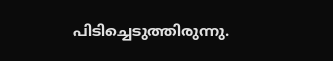പിടിച്ചെടുത്തിരുന്നു.